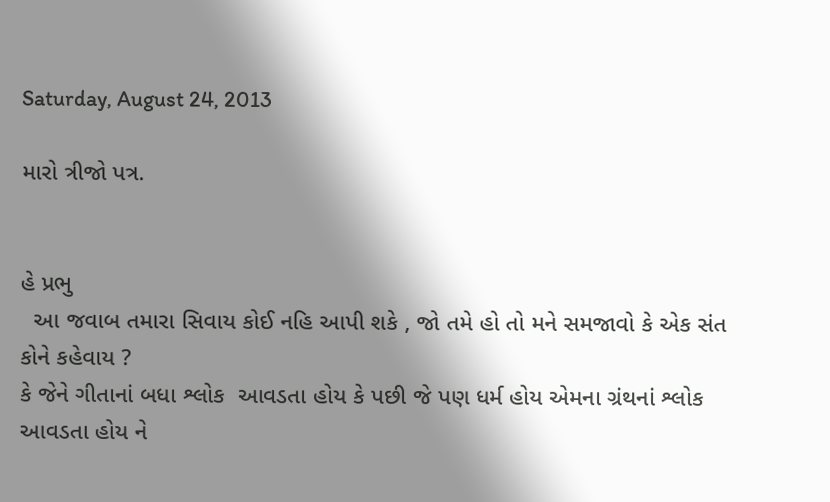Saturday, August 24, 2013

મારો ત્રીજો પત્ર.


હે પ્રભુ
  આ જવાબ તમારા સિવાય કોઈ નહિ આપી શકે , જો તમે હો તો મને સમજાવો કે એક સંત કોને કહેવાય ?
કે જેને ગીતાનાં બધા શ્લોક  આવડતા હોય કે પછી જે પણ ધર્મ હોય એમના ગ્રંથનાં શ્લોક આવડતા હોય ને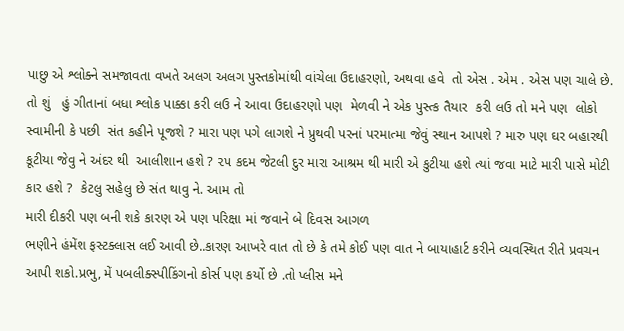પાછુ એ શ્લોક્ને સમજાવતા વખતે અલગ અલગ પુસ્તકોમાંથી વાંચેલા ઉદાહરણો, અથવા હવે  તો એસ . એમ . એસ પણ ચાલે છે.
તો શું   હું ગીતાનાં બધા શ્લોક પાક્કા કરી લઉ ને આવા ઉદાહરણો પણ  મેળવી ને એક પુસ્ત્ક તૈયાર  કરી લઉ તો મને પણ  લોકો  સ્વામીની કે પછી  સંત કહીને પૂજશે ? મારા પણ પગે લાગશે ને પ્રુથવી પરનાં પરમાત્મા જેવું સ્થાન આપશે ? મારુ પણ ઘર બહારથી કૂટીયા જેવુ ને અંદર થી  આલીશાન હશે ? ૨૫ કદમ જેટલી દુર મારા આશ્રમ થી મારી એ કુટીયા હશે ત્યાં જવા માટે મારી પાસે મોટી કાર હશે ?  કેટલુ સહેલુ છે સંત થાવુ ને. આમ તો
મારી દીકરી પણ બની શકે કારણ એ પણ પરિક્ષા માં જવાને બે દિવસ આગળ
ભણીને હંમેંશ ફસ્ટક્લાસ લઈ આવી છે..કારણ આખરે વાત તો છે કે તમે કોઈ પણ વાત ને બાયાહાર્ટ કરીને વ્યવસ્થિત રીતે પ્રવચન આપી શકો.પ્રભુ, મેં પબલીક્સ્પીકિંગનો કોર્સ પણ કર્યો છે .તો પ્લીસ મને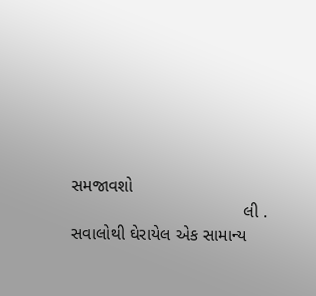સમજાવશો
                                    લી . સવાલોથી ઘેરાયેલ એક સામાન્ય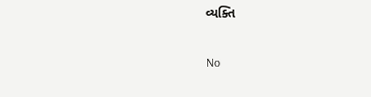વ્યક્તિ


No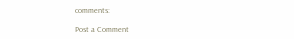comments:

Post a Comment